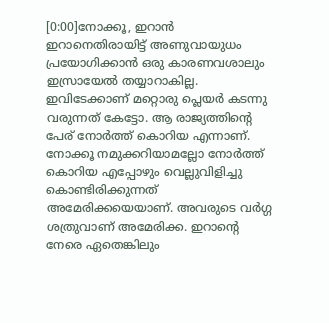[0:00]നോക്കൂ, ഇറാൻ ഇറാനെതിരായിട്ട് അണുവായുധം പ്രയോഗിക്കാൻ ഒരു കാരണവശാലും ഇസ്രായേൽ തയ്യാറാകില്ല. ഇവിടേക്കാണ് മറ്റൊരു പ്ലെയർ കടന്നു വരുന്നത് കേട്ടോ. ആ രാജ്യത്തിന്റെ പേര് നോർത്ത് കൊറിയ എന്നാണ്. നോക്കൂ നമുക്കറിയാമല്ലോ നോർത്ത് കൊറിയ എപ്പോഴും വെല്ലുവിളിച്ചു കൊണ്ടിരിക്കുന്നത് അമേരിക്കയെയാണ്. അവരുടെ വർഗ്ഗ ശത്രുവാണ് അമേരിക്ക. ഇറാന്റെ നേരെ ഏതെങ്കിലും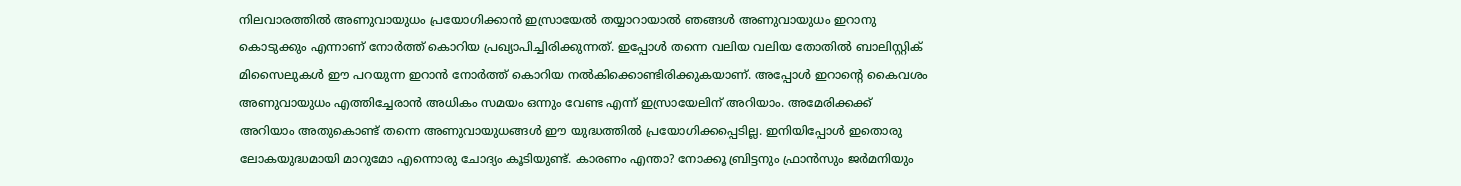നിലവാരത്തിൽ അണുവായുധം പ്രയോഗിക്കാൻ ഇസ്രായേൽ തയ്യാറായാൽ ഞങ്ങൾ അണുവായുധം ഇറാനു കൊടുക്കും എന്നാണ് നോർത്ത് കൊറിയ പ്രഖ്യാപിച്ചിരിക്കുന്നത്. ഇപ്പോൾ തന്നെ വലിയ വലിയ തോതിൽ ബാലിസ്റ്റിക് മിസൈലുകൾ ഈ പറയുന്ന ഇറാൻ നോർത്ത് കൊറിയ നൽകിക്കൊണ്ടിരിക്കുകയാണ്. അപ്പോൾ ഇറാന്റെ കൈവശം അണുവായുധം എത്തിച്ചേരാൻ അധികം സമയം ഒന്നും വേണ്ട എന്ന് ഇസ്രായേലിന് അറിയാം. അമേരിക്കക്ക് അറിയാം അതുകൊണ്ട് തന്നെ അണുവായുധങ്ങൾ ഈ യുദ്ധത്തിൽ പ്രയോഗിക്കപ്പെടില്ല. ഇനിയിപ്പോൾ ഇതൊരു ലോകയുദ്ധമായി മാറുമോ എന്നൊരു ചോദ്യം കൂടിയുണ്ട്. കാരണം എന്താ? നോക്കൂ ബ്രിട്ടനും ഫ്രാൻസും ജർമനിയും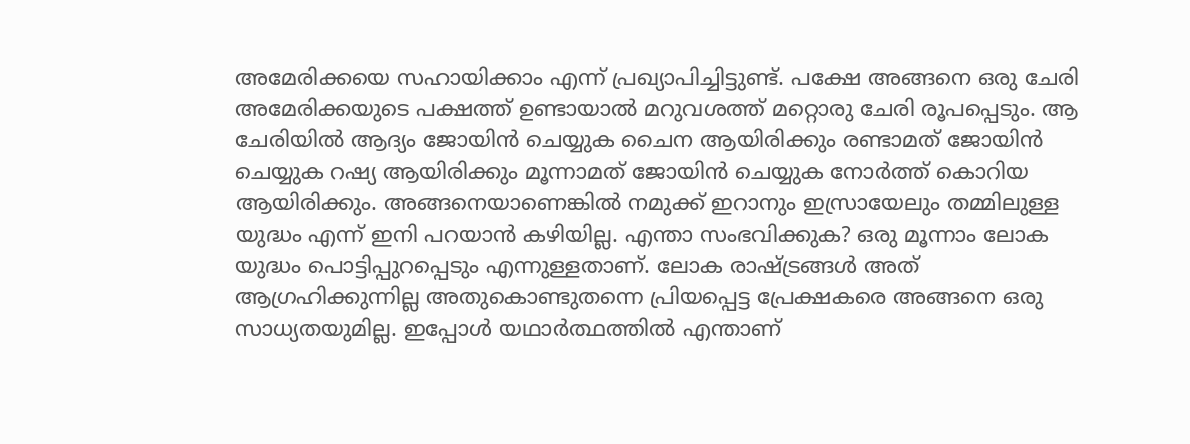അമേരിക്കയെ സഹായിക്കാം എന്ന് പ്രഖ്യാപിച്ചിട്ടുണ്ട്. പക്ഷേ അങ്ങനെ ഒരു ചേരി അമേരിക്കയുടെ പക്ഷത്ത് ഉണ്ടായാൽ മറുവശത്ത് മറ്റൊരു ചേരി രൂപപ്പെടും. ആ ചേരിയിൽ ആദ്യം ജോയിൻ ചെയ്യുക ചൈന ആയിരിക്കും രണ്ടാമത് ജോയിൻ ചെയ്യുക റഷ്യ ആയിരിക്കും മൂന്നാമത് ജോയിൻ ചെയ്യുക നോർത്ത് കൊറിയ ആയിരിക്കും. അങ്ങനെയാണെങ്കിൽ നമുക്ക് ഇറാനും ഇസ്രായേലും തമ്മിലുള്ള യുദ്ധം എന്ന് ഇനി പറയാൻ കഴിയില്ല. എന്താ സംഭവിക്കുക? ഒരു മൂന്നാം ലോക യുദ്ധം പൊട്ടിപ്പുറപ്പെടും എന്നുള്ളതാണ്. ലോക രാഷ്ട്രങ്ങൾ അത് ആഗ്രഹിക്കുന്നില്ല അതുകൊണ്ടുതന്നെ പ്രിയപ്പെട്ട പ്രേക്ഷകരെ അങ്ങനെ ഒരു സാധ്യതയുമില്ല. ഇപ്പോൾ യഥാർത്ഥത്തിൽ എന്താണ്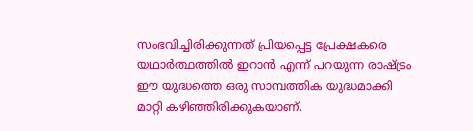സംഭവിച്ചിരിക്കുന്നത് പ്രിയപ്പെട്ട പ്രേക്ഷകരെ യഥാർത്ഥത്തിൽ ഇറാൻ എന്ന് പറയുന്ന രാഷ്ട്രം ഈ യുദ്ധത്തെ ഒരു സാമ്പത്തിക യുദ്ധമാക്കി മാറ്റി കഴിഞ്ഞിരിക്കുകയാണ്.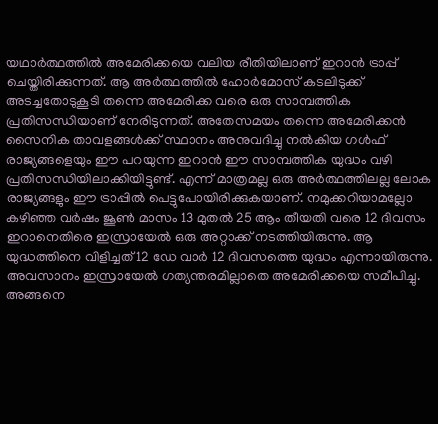യഥാർത്ഥത്തിൽ അമേരിക്കയെ വലിയ രീതിയിലാണ് ഇറാൻ ട്രാപ്പ് ചെയ്തിരിക്കുന്നത്. ആ അർത്ഥത്തിൽ ഹോർമോസ് കടലിടുക്ക് അടച്ചതോടുകൂടി തന്നെ അമേരിക്ക വരെ ഒരു സാമ്പത്തിക പ്രതിസന്ധിയാണ് നേരിടുന്നത്. അതേസമയം തന്നെ അമേരിക്കൻ സൈനിക താവളങ്ങൾക്ക് സ്ഥാനം അനുവദിച്ചു നൽകിയ ഗൾഫ് രാജ്യങ്ങളെയും ഈ പറയുന്ന ഇറാൻ ഈ സാമ്പത്തിക യുദ്ധം വഴി പ്രതിസന്ധിയിലാക്കിയിട്ടുണ്ട്. എന്ന് മാത്രമല്ല ഒരു അർത്ഥത്തിലല്ല ലോക രാജ്യങ്ങളും ഈ ട്രാപ്പിൽ പെട്ടുപോയിരിക്കുകയാണ്. നമുക്കറിയാമല്ലോ കഴിഞ്ഞ വർഷം ജൂൺ മാസം 13 മുതൽ 25 ആം തീയതി വരെ 12 ദിവസം ഇറാനെതിരെ ഇസ്രായേൽ ഒരു അറ്റാക്ക് നടത്തിയിരുന്നു. ആ യുദ്ധത്തിനെ വിളിച്ചത് 12 ഡേ വാർ 12 ദിവസത്തെ യുദ്ധം എന്നായിരുന്നു. അവസാനം ഇസ്രായേൽ ഗത്യന്തരമില്ലാതെ അമേരിക്കയെ സമീപിച്ചു. അങ്ങനെ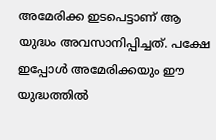അമേരിക്ക ഇടപെട്ടാണ് ആ യുദ്ധം അവസാനിപ്പിച്ചത്. പക്ഷേ ഇപ്പോൾ അമേരിക്കയും ഈ യുദ്ധത്തിൽ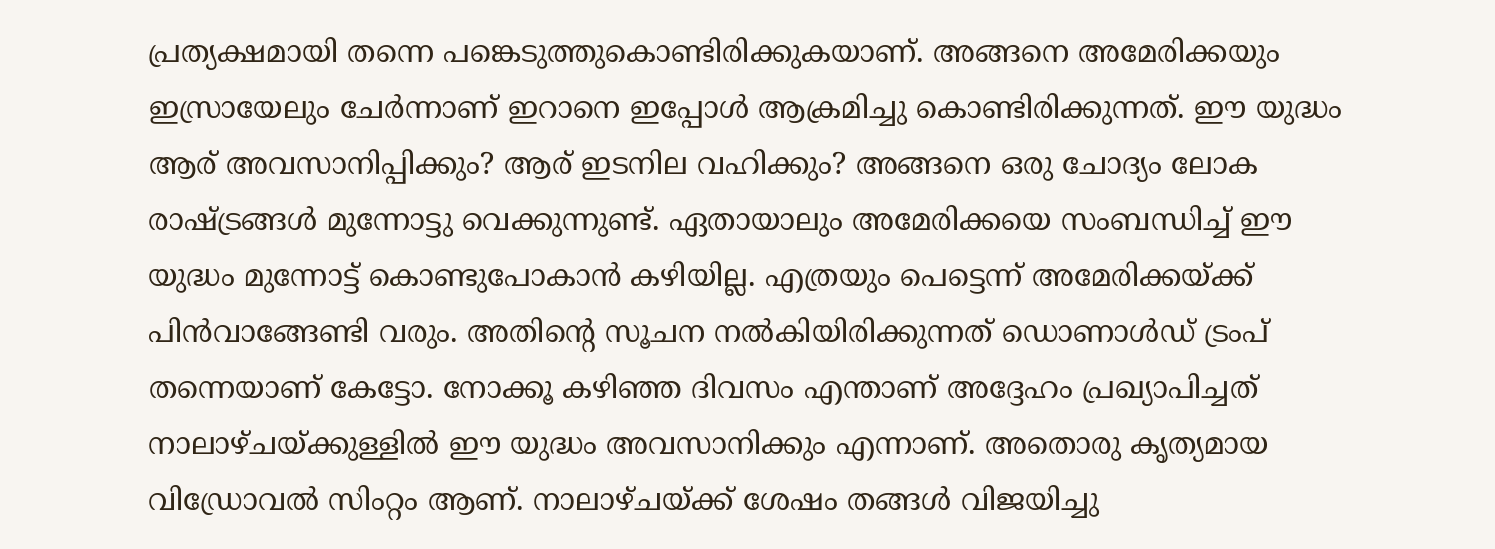പ്രത്യക്ഷമായി തന്നെ പങ്കെടുത്തുകൊണ്ടിരിക്കുകയാണ്. അങ്ങനെ അമേരിക്കയും ഇസ്രായേലും ചേർന്നാണ് ഇറാനെ ഇപ്പോൾ ആക്രമിച്ചു കൊണ്ടിരിക്കുന്നത്. ഈ യുദ്ധം ആര് അവസാനിപ്പിക്കും? ആര് ഇടനില വഹിക്കും? അങ്ങനെ ഒരു ചോദ്യം ലോക രാഷ്ട്രങ്ങൾ മുന്നോട്ടു വെക്കുന്നുണ്ട്. ഏതായാലും അമേരിക്കയെ സംബന്ധിച്ച് ഈ യുദ്ധം മുന്നോട്ട് കൊണ്ടുപോകാൻ കഴിയില്ല. എത്രയും പെട്ടെന്ന് അമേരിക്കയ്ക്ക് പിൻവാങ്ങേണ്ടി വരും. അതിന്റെ സൂചന നൽകിയിരിക്കുന്നത് ഡൊണാൾഡ് ട്രംപ് തന്നെയാണ് കേട്ടോ. നോക്കൂ കഴിഞ്ഞ ദിവസം എന്താണ് അദ്ദേഹം പ്രഖ്യാപിച്ചത് നാലാഴ്ചയ്ക്കുള്ളിൽ ഈ യുദ്ധം അവസാനിക്കും എന്നാണ്. അതൊരു കൃത്യമായ വിഡ്രോവൽ സിംറ്റം ആണ്. നാലാഴ്ചയ്ക്ക് ശേഷം തങ്ങൾ വിജയിച്ചു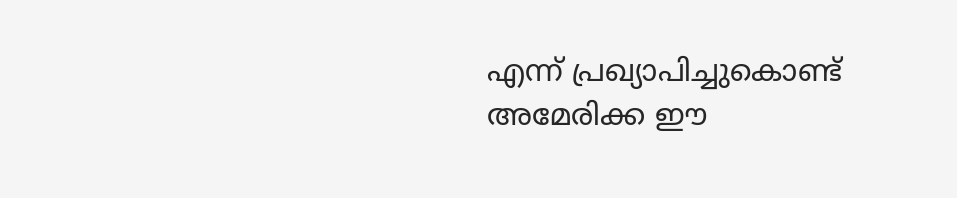എന്ന് പ്രഖ്യാപിച്ചുകൊണ്ട് അമേരിക്ക ഈ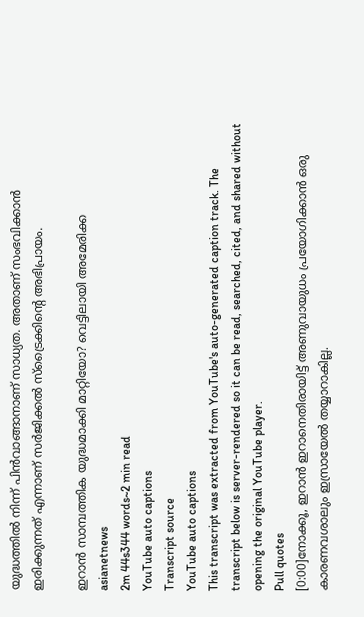യുദ്ധത്തിൽ നിന്ന് പിൻവാങ്ങാനാണ് സാധ്യത. അതാണ് സംഭവിക്കാൻ ഇരിക്കുന്നത് എന്നാണ് സർജിക്കൽ സ്ട്രൈക്കിന്റെ അഭിപ്രായം.

ഇറാൻ സാമ്പത്തിക യുദ്ധമാക്കി മാറ്റിയോ? വെട്ടിലായി അമേരിക്ക
asianetnews
2m 44s344 words~2 min read
YouTube auto captions
Transcript source
YouTube auto captions
This transcript was extracted from YouTube's auto-generated caption track. The transcript below is server-rendered so it can be read, searched, cited, and shared without opening the original YouTube player.
Pull quotes
[0:00]നോക്കൂ, ഇറാൻ ഇറാനെതിരായിട്ട് അണുവായുധം പ്രയോഗിക്കാൻ ഒരു കാരണവശാലും ഇസ്രായേൽ തയ്യാറാകില്ല.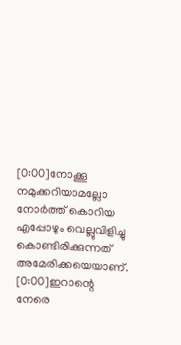[0:00]നോക്കൂ നമുക്കറിയാമല്ലോ നോർത്ത് കൊറിയ എപ്പോഴും വെല്ലുവിളിച്ചു കൊണ്ടിരിക്കുന്നത് അമേരിക്കയെയാണ്.
[0:00]ഇറാന്റെ നേരെ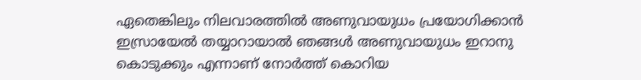ഏതെങ്കിലും നിലവാരത്തിൽ അണുവായുധം പ്രയോഗിക്കാൻ ഇസ്രായേൽ തയ്യാറായാൽ ഞങ്ങൾ അണുവായുധം ഇറാനു കൊടുക്കും എന്നാണ് നോർത്ത് കൊറിയ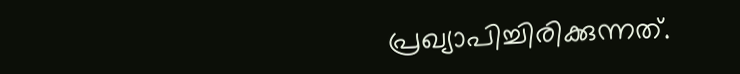പ്രഖ്യാപിച്ചിരിക്കുന്നത്.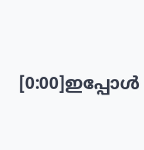[0:00]ഇപ്പോൾ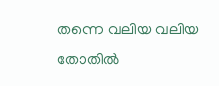തന്നെ വലിയ വലിയ തോതിൽ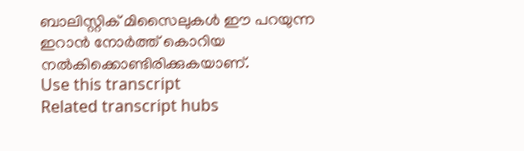ബാലിസ്റ്റിക് മിസൈലുകൾ ഈ പറയുന്ന ഇറാൻ നോർത്ത് കൊറിയ നൽകിക്കൊണ്ടിരിക്കുകയാണ്.
Use this transcript
Related transcript hubs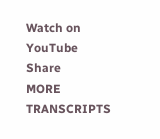Watch on YouTube
Share
MORE TRANSCRIPTS